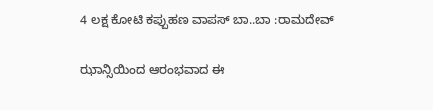4 ಲಕ್ಷ ಕೋಟಿ ಕಪ್ಪುಹಣ ವಾಪಸ್ ಬಾ..ಬಾ :ರಾಮದೇವ್

ಝಾನ್ಸಿಯಿಂದ ಆರಂಭವಾದ ಈ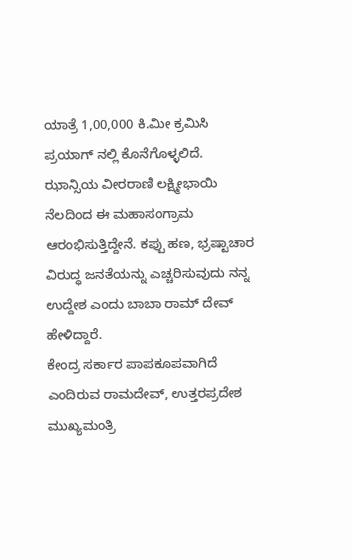ಯಾತ್ರೆ 1,00,000 ಕಿ.ಮೀ ಕ್ರಮಿಸಿ ಪ್ರಯಾಗ್ ನಲ್ಲಿ ಕೊನೆಗೊಳ್ಳಲಿದೆ.
ಝಾನ್ಸಿಯ ವೀರರಾಣಿ ಲಕ್ಷ್ಮೀಭಾಯಿ ನೆಲದಿಂದ ಈ ಮಹಾಸಂಗ್ರಾಮ ಆರಂಭಿಸುತ್ತಿದ್ದೇನೆ. ಕಪ್ಪು ಹಣ, ಭ್ರಷ್ಟಾಚಾರ ವಿರುದ್ಧ ಜನತೆಯನ್ನು ಎಚ್ಚರಿಸುವುದು ನನ್ನ ಉದ್ದೇಶ ಎಂದು ಬಾಬಾ ರಾಮ್ ದೇವ್ ಹೇಳಿದ್ದಾರೆ.
ಕೇಂದ್ರ ಸರ್ಕಾರ ಪಾಪಕೂಪವಾಗಿದೆ ಎಂದಿರುವ ರಾಮದೇವ್, ಉತ್ತರಪ್ರದೇಶ ಮುಖ್ಯಮಂತ್ರಿ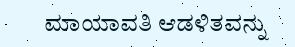ಮಾಯಾವತಿ ಆಡಳಿತವನ್ನು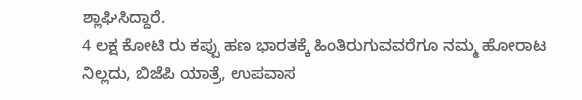ಶ್ಲಾಘಿಸಿದ್ದಾರೆ.
4 ಲಕ್ಷ ಕೋಟಿ ರು ಕಪ್ಪು ಹಣ ಭಾರತಕ್ಕೆ ಹಿಂತಿರುಗುವವರೆಗೂ ನಮ್ಮ ಹೋರಾಟ ನಿಲ್ಲದು, ಬಿಜೆಪಿ ಯಾತ್ರೆ, ಉಪವಾಸ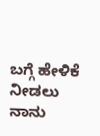ಬಗ್ಗೆ ಹೇಳಿಕೆ ನೀಡಲು ನಾನು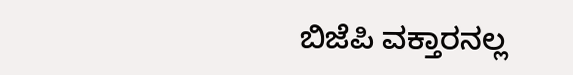ಬಿಜೆಪಿ ವಕ್ತಾರನಲ್ಲ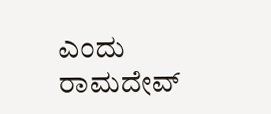ಎಂದು ರಾಮದೇವ್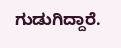ಗುಡುಗಿದ್ದಾರೆ.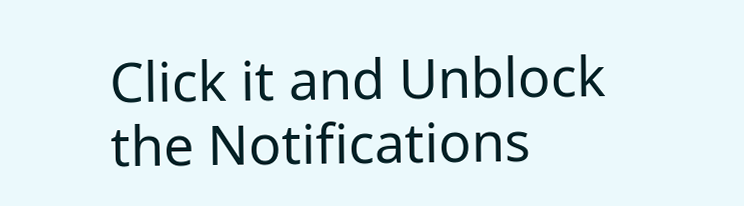Click it and Unblock the Notifications